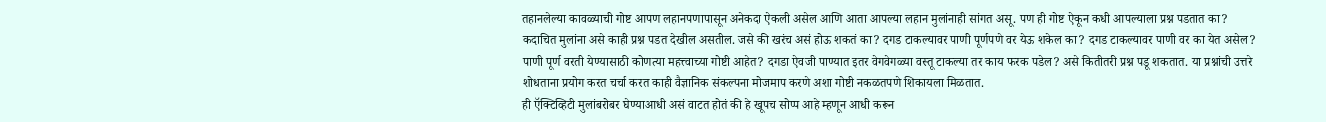तहानलेल्या कावळ्याची गोष्ट आपण लहानपणापासून अनेकदा ऐकली असेल आणि आता आपल्या लहान मुलांनाही सांगत असू. पण ही गोष्ट ऐकून कधी आपल्याला प्रश्न पडतात का?
कदाचित मुलांना असे काही प्रश्न पडत देखील असतील. जसे की खरंच असं होऊ शकतं का? दगड टाकल्यावर पाणी पूर्णपणे वर येऊ शकेल का? दगड टाकल्यावर पाणी वर का येत असेल? पाणी पूर्ण वरती येण्यासाठी कोणत्या महत्त्वाच्या गोष्टी आहेत? दगडा ऐवजी पाण्यात इतर वेगवेगळ्या वस्तू टाकल्या तर काय फरक पडेल? असे कितीतरी प्रश्न पडू शकतात. या प्रश्नांची उत्तरे शोधताना प्रयोग करत चर्चा करत काही वैज्ञानिक संकल्पना मोजमाप करणे अशा गोष्टी नकळतपणे शिकायला मिळतात.
ही ऍक्टिव्हिटी मुलांबरोबर घेण्याआधी असं वाटत होतं की हे खूपच सोप्प आहे म्हणून आधी करून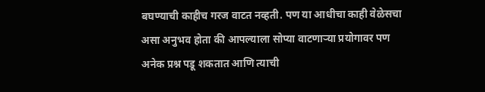बघण्याची काहीच गरज वाटत नव्हती. पण या आधीचा काही वेळेसचा असा अनुभव होता की आपल्याला सोप्या वाटणाऱ्या प्रयोगावर पण अनेक प्रश्न पडू शकतात आणि त्याची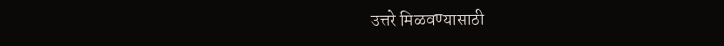उत्तरे मिळवण्यासाठी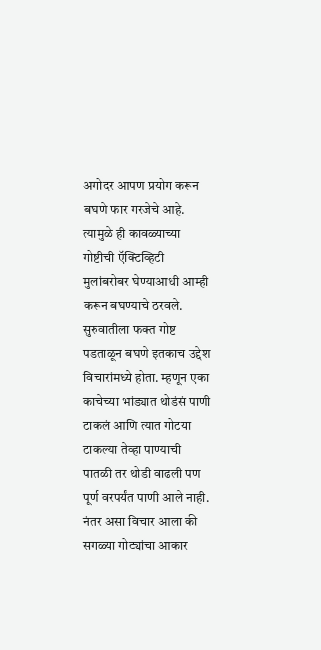अगोदर आपण प्रयोग करून बघणे फार गरजेचे आहे. त्यामुळे ही कावळ्याच्या गोष्टीची ऍक्टिव्हिटी मुलांबरोबर घेण्याआधी आम्ही करून बघण्याचे ठरवले.
सुरुवातीला फक्त गोष्ट पडताळून बघणे इतकाच उद्देश विचारांमध्ये होता. म्हणून एका काचेच्या भांड्यात थोडंसं पाणी टाकलं आणि त्यात गोटया टाकल्या तेव्हा पाण्याची पातळी तर थोडी वाढली पण पूर्ण वरपर्यंत पाणी आले नाही. नंतर असा विचार आला की सगळ्या गोट्यांचा आकार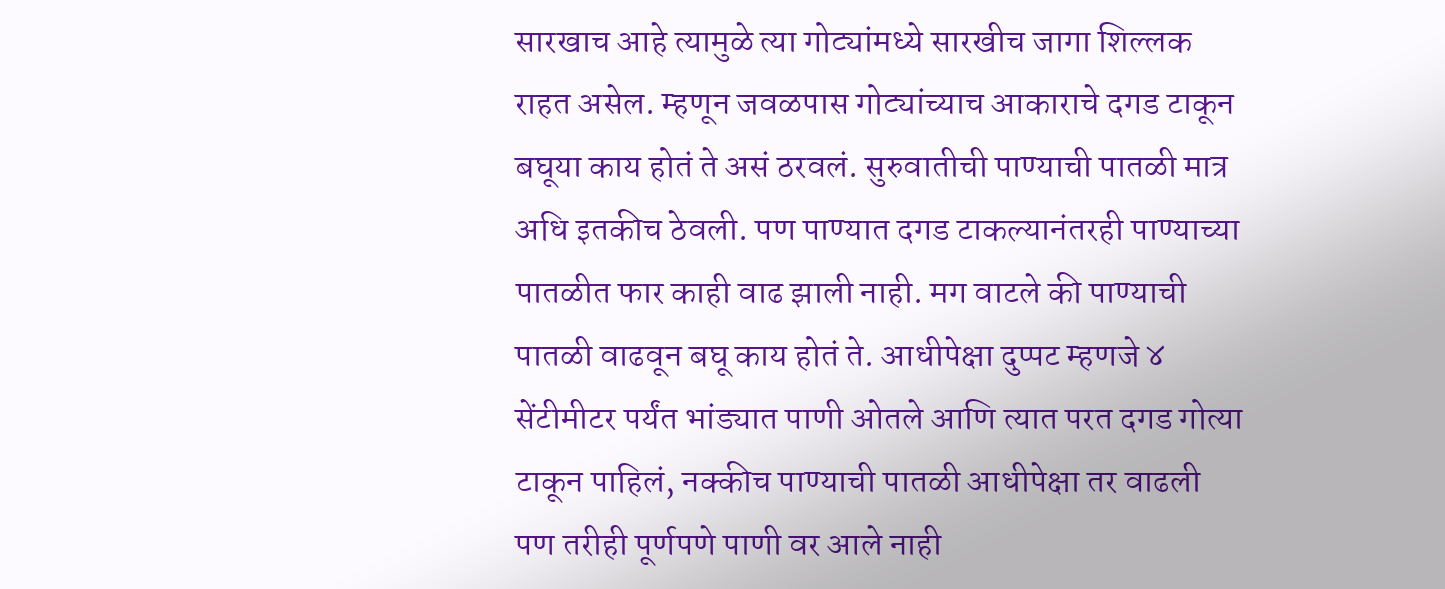सारखाच आहे त्यामुळे त्या गोट्यांमध्ये सारखीच जागा शिल्लक राहत असेल. म्हणून जवळपास गोट्यांच्याच आकाराचे दगड टाकून बघूया काय होतं ते असं ठरवलं. सुरुवातीची पाण्याची पातळी मात्र अधि इतकीच ठेवली. पण पाण्यात दगड टाकल्यानंतरही पाण्याच्या पातळीत फार काही वाढ झाली नाही. मग वाटले की पाण्याची पातळी वाढवून बघू काय होतं ते. आधीपेक्षा दुप्पट म्हणजे ४ सेंटीमीटर पर्यंत भांड्यात पाणी ओतले आणि त्यात परत दगड गोत्या टाकून पाहिलं, नक्कीच पाण्याची पातळी आधीपेक्षा तर वाढली पण तरीही पूर्णपणे पाणी वर आले नाही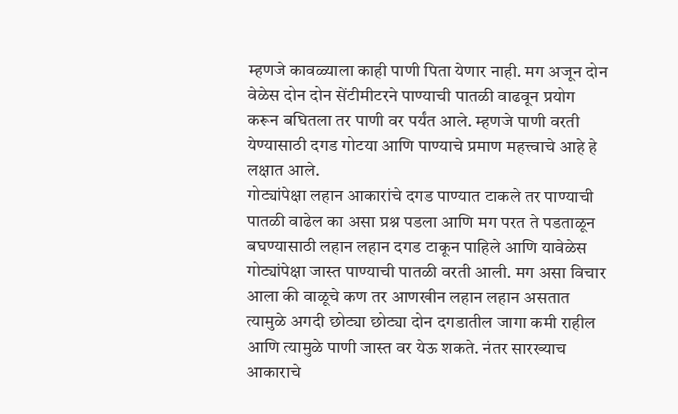म्हणजे कावळ्याला काही पाणी पिता येणार नाही. मग अजून दोन वेळेस दोन दोन सेंटीमीटरने पाण्याची पातळी वाढवून प्रयोग करून बघितला तर पाणी वर पर्यंत आले. म्हणजे पाणी वरती येण्यासाठी दगड गोटया आणि पाण्याचे प्रमाण महत्त्वाचे आहे हे लक्षात आले.
गोट्यांपेक्षा लहान आकारांचे दगड पाण्यात टाकले तर पाण्याची पातळी वाढेल का असा प्रश्न पडला आणि मग परत ते पडताळून बघण्यासाठी लहान लहान दगड टाकून पाहिले आणि यावेळेस गोट्यांपेक्षा जास्त पाण्याची पातळी वरती आली. मग असा विचार आला की वाळूचे कण तर आणखीन लहान लहान असतात त्यामुळे अगदी छोट्या छोट्या दोन दगडातील जागा कमी राहील आणि त्यामुळे पाणी जास्त वर येऊ शकते. नंतर सारख्याच आकाराचे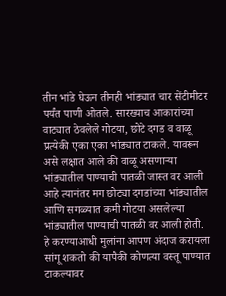तीन भांडे घेऊन तीनही भांड्यात चार सेंटीमीटर पर्यंत पाणी ओतले. सारख्याच आकारांच्या वाट्यात ठेवलेले गोटया, छोटे दगड व वाळू प्रत्येकी एका एका भांड्यात टाकले. यावरून असे लक्षात आले की वाळू असणाऱ्या भांड्यातील पाण्याची पातळी जास्त वर आली आहे त्यानंतर मग छोट्या दगडांच्या भांड्यातील आणि सगळ्यात कमी गोटया असलेल्या भांड्यातील पाण्याची पातळी वर आली होती.
हे करण्याआधी मुलांना आपण अंदाज करायला सांगू शकतो की यापैकी कोणत्या वस्तू पाण्यात टाकल्यावर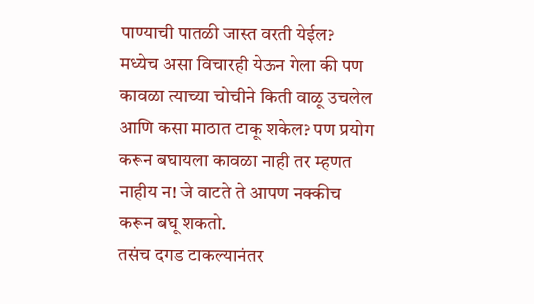पाण्याची पातळी जास्त वरती येईल? मध्येच असा विचारही येऊन गेला की पण कावळा त्याच्या चोचीने किती वाळू उचलेल आणि कसा माठात टाकू शकेल? पण प्रयोग करून बघायला कावळा नाही तर म्हणत नाहीय न! जे वाटते ते आपण नक्कीच करून बघू शकतो.
तसंच दगड टाकल्यानंतर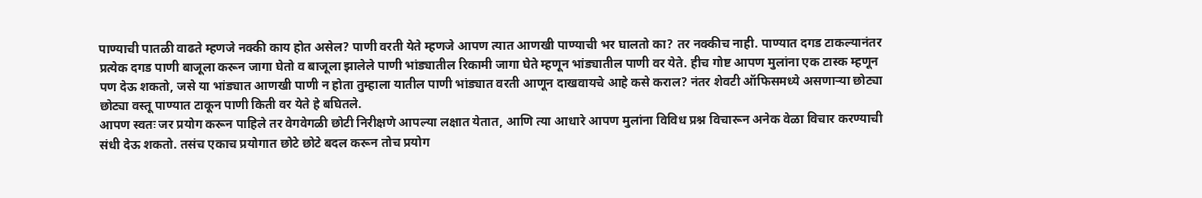पाण्याची पातळी वाढते म्हणजे नक्की काय होत असेल? पाणी वरती येते म्हणजे आपण त्यात आणखी पाण्याची भर घालतो का? तर नक्कीच नाही. पाण्यात दगड टाकल्यानंतर प्रत्येक दगड पाणी बाजूला करून जागा घेतो व बाजूला झालेले पाणी भांड्यातील रिकामी जागा घेते म्हणून भांड्यातील पाणी वर येते. हीच गोष्ट आपण मुलांना एक टास्क म्हणून पण देऊ शकतो, जसे या भांड्यात आणखी पाणी न होता तुम्हाला यातील पाणी भांड्यात वरती आणून दाखवायचे आहे कसे कराल? नंतर शेवटी ऑफिसमध्ये असणाऱ्या छोट्या छोट्या वस्तू पाण्यात टाकून पाणी किती वर येते हे बघितले.
आपण स्वतः जर प्रयोग करून पाहिले तर वेगवेगळी छोटी निरीक्षणे आपल्या लक्षात येतात, आणि त्या आधारे आपण मुलांना विविध प्रश्न विचारून अनेक वेळा विचार करण्याची संधी देऊ शकतो. तसंच एकाच प्रयोगात छोटे छोटे बदल करून तोच प्रयोग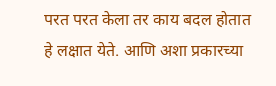परत परत केला तर काय बदल होतात हे लक्षात येते. आणि अशा प्रकारच्या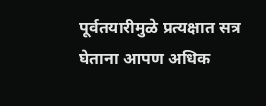पूर्वतयारीमुळे प्रत्यक्षात सत्र घेताना आपण अधिक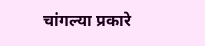चांगल्या प्रकारे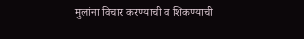मुलांना विचार करण्याची व शिकण्याची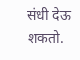संधी देऊ शकतो.